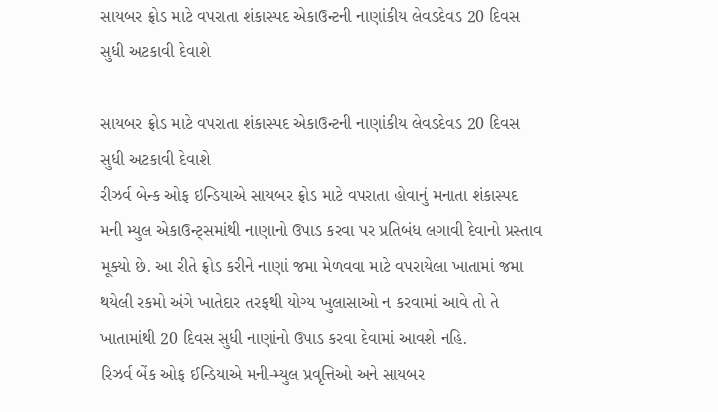સાયબર ફ્રોડ માટે વપરાતા શંકાસ્પદ એકાઉન્ટની નાણાંકીય લેવડદેવડ 20 દિવસ સુધી અટકાવી દેવાશે

સાયબર ફ્રોડ માટે વપરાતા શંકાસ્પદ એકાઉન્ટની નાણાંકીય લેવડદેવડ 20 દિવસ સુધી અટકાવી દેવાશે
રીઝર્વ બેન્ક ઓફ ઇન્ડિયાએ સાયબર ફ્રોડ માટે વપરાતા હોવાનું મનાતા શંકાસ્પદ મની મ્યુલ એકાઉન્ટ્સમાંથી નાણાનો ઉપાડ કરવા પર પ્રતિબંધ લગાવી દેવાનો પ્રસ્તાવ મૂક્યો છે. આ રીતે ફ્રોડ કરીને નાણાં જમા મેળવવા માટે વપરાયેલા ખાતામાં જમા થયેલી રકમો અંગે ખાતેદાર તરફથી યોગ્ય ખુલાસાઓ ન કરવામાં આવે તો તે ખાતામાંથી 20 દિવસ સુધી નાણાંનો ઉપાડ કરવા દેવામાં આવશે નહિ.
રિઝર્વ બેંક ઓફ ઈન્ડિયાએ મની-મ્યુલ પ્રવૃત્તિઓ અને સાયબર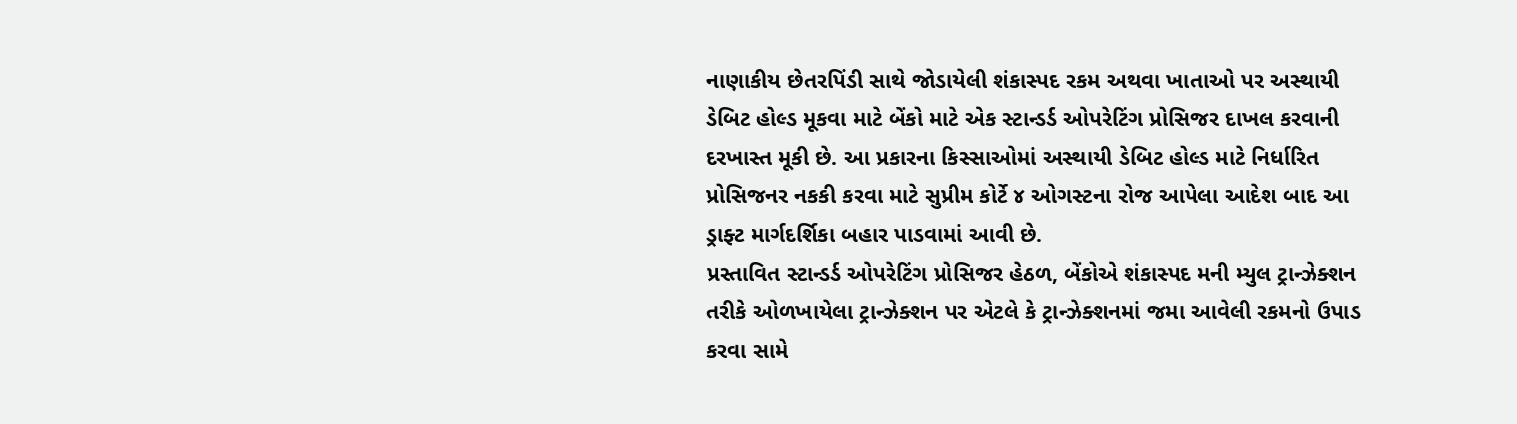નાણાકીય છેતરપિંડી સાથે જોડાયેલી શંકાસ્પદ રકમ અથવા ખાતાઓ પર અસ્થાયી ડેબિટ હોલ્ડ મૂકવા માટે બેંકો માટે એક સ્ટાન્ડર્ડ ઓપરેટિંગ પ્રોસિજર દાખલ કરવાની દરખાસ્ત મૂકી છે. આ પ્રકારના કિસ્સાઓમાં અસ્થાયી ડેબિટ હોલ્ડ માટે નિર્ધારિત પ્રોસિજનર નકકી કરવા માટે સુપ્રીમ કોર્ટે ૪ ઓગસ્ટના રોજ આપેલા આદેશ બાદ આ ડ્રાફ્ટ માર્ગદર્શિકા બહાર પાડવામાં આવી છે.
પ્રસ્તાવિત સ્ટાન્ડર્ડ ઓપરેટિંગ પ્રોસિજર હેઠળ, બેંકોએ શંકાસ્પદ મની મ્યુલ ટ્રાન્ઝેક્શન તરીકે ઓળખાયેલા ટ્રાન્ઝેક્શન પર એટલે કે ટ્રાન્ઝેક્શનમાં જમા આવેલી રકમનો ઉપાડ કરવા સામે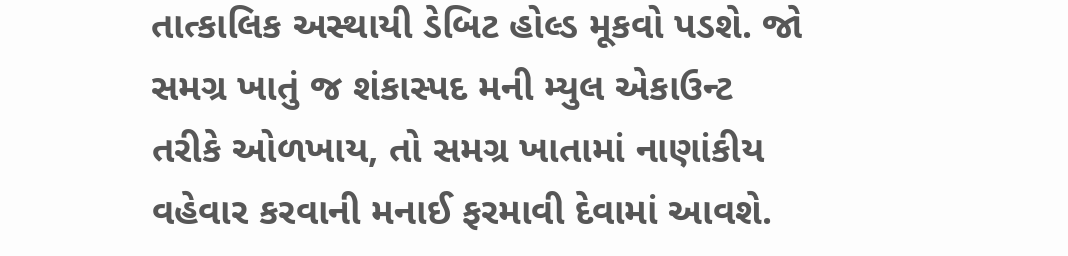તાત્કાલિક અસ્થાયી ડેબિટ હોલ્ડ મૂકવો પડશે. જો સમગ્ર ખાતું જ શંકાસ્પદ મની મ્યુલ એકાઉન્ટ તરીકે ઓળખાય, તો સમગ્ર ખાતામાં નાણાંકીય વહેવાર કરવાની મનાઈ ફરમાવી દેવામાં આવશે.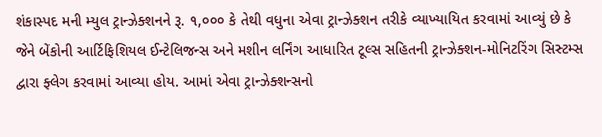શંકાસ્પદ મની મ્યુલ ટ્રાન્ઝેક્શનને રૂ. ૧,૦૦૦ કે તેથી વધુના એવા ટ્રાન્ઝેક્શન તરીકે વ્યાખ્યાયિત કરવામાં આવ્યું છે કે જેને બેંકોની આર્ટિફિશિયલ ઈન્ટેલિજન્સ અને મશીન લર્નિંગ આધારિત ટૂલ્સ સહિતની ટ્રાન્ઝેક્શન-મોનિટરિંગ સિસ્ટમ્સ દ્વારા ફ્લેગ કરવામાં આવ્યા હોય. આમાં એવા ટ્રાન્ઝેક્શન્સનો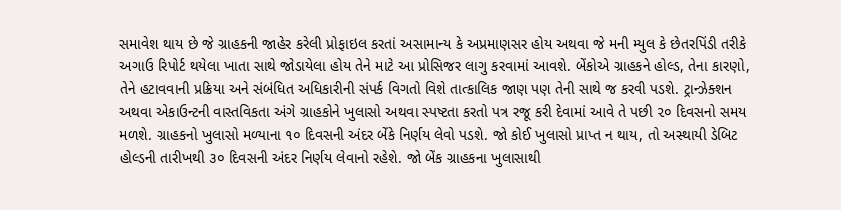સમાવેશ થાય છે જે ગ્રાહકની જાહેર કરેલી પ્રોફાઇલ કરતાં અસામાન્ય કે અપ્રમાણસર હોય અથવા જે મની મ્યુલ કે છેતરપિંડી તરીકે અગાઉ રિપોર્ટ થયેલા ખાતા સાથે જોડાયેલા હોય તેને માટે આ પ્રોસિજર લાગુ કરવામાં આવશે. બેંકોએ ગ્રાહકને હોલ્ડ, તેના કારણો, તેને હટાવવાની પ્રક્રિયા અને સંબંધિત અધિકારીની સંપર્ક વિગતો વિશે તાત્કાલિક જાણ પણ તેની સાથે જ કરવી પડશે. ટ્રાન્ઝેક્શન અથવા એકાઉન્ટની વાસ્તવિકતા અંગે ગ્રાહકોને ખુલાસો અથવા સ્પષ્ટતા કરતો પત્ર રજૂ કરી દેવામાં આવે તે પછી ૨૦ દિવસનો સમય મળશે. ગ્રાહકનો ખુલાસો મળ્યાના ૧૦ દિવસની અંદર બેંકે નિર્ણય લેવો પડશે. જો કોઈ ખુલાસો પ્રાપ્ત ન થાય, તો અસ્થાયી ડેબિટ હોલ્ડની તારીખથી ૩૦ દિવસની અંદર નિર્ણય લેવાનો રહેશે. જો બેંક ગ્રાહકના ખુલાસાથી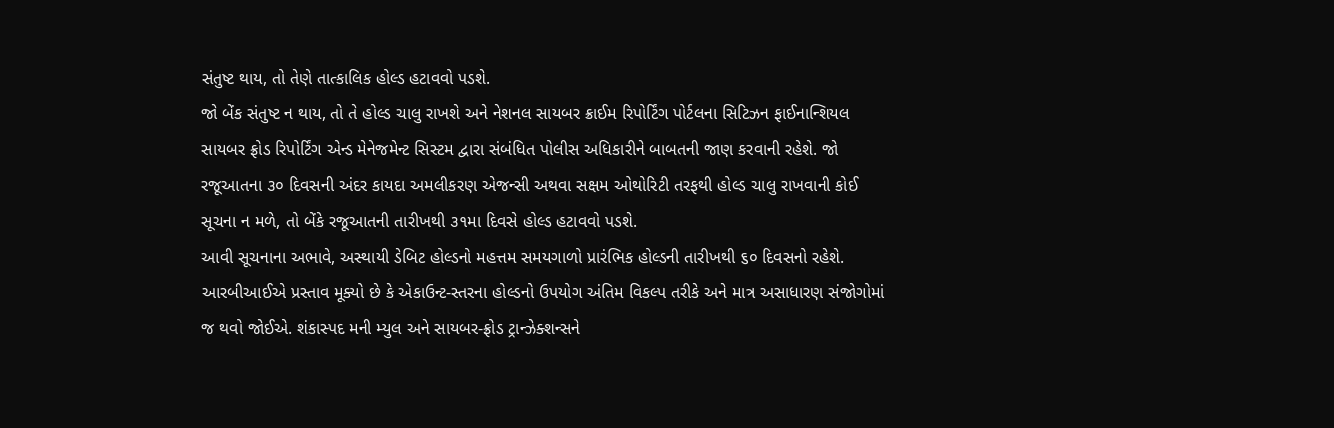સંતુષ્ટ થાય, તો તેણે તાત્કાલિક હોલ્ડ હટાવવો પડશે.
જો બેંક સંતુષ્ટ ન થાય, તો તે હોલ્ડ ચાલુ રાખશે અને નેશનલ સાયબર ક્રાઈમ રિપોર્ટિંગ પોર્ટલના સિટિઝન ફાઈનાન્શિયલ સાયબર ફ્રોડ રિપોર્ટિંગ એન્ડ મેનેજમેન્ટ સિસ્ટમ દ્વારા સંબંધિત પોલીસ અધિકારીને બાબતની જાણ કરવાની રહેશે. જો રજૂઆતના ૩૦ દિવસની અંદર કાયદા અમલીકરણ એજન્સી અથવા સક્ષમ ઓથોરિટી તરફથી હોલ્ડ ચાલુ રાખવાની કોઈ સૂચના ન મળે, તો બેંકે રજૂઆતની તારીખથી ૩૧મા દિવસે હોલ્ડ હટાવવો પડશે.
આવી સૂચનાના અભાવે, અસ્થાયી ડેબિટ હોલ્ડનો મહત્તમ સમયગાળો પ્રારંભિક હોલ્ડની તારીખથી ૬૦ દિવસનો રહેશે. આરબીઆઈએ પ્રસ્તાવ મૂક્યો છે કે એકાઉન્ટ-સ્તરના હોલ્ડનો ઉપયોગ અંતિમ વિકલ્પ તરીકે અને માત્ર અસાધારણ સંજોગોમાં જ થવો જોઈએ. શંકાસ્પદ મની મ્યુલ અને સાયબર-ફ્રોડ ટ્રાન્ઝેક્શન્સને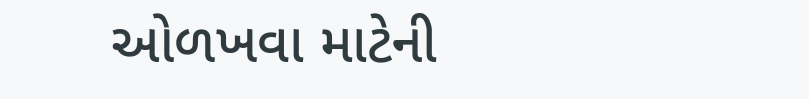ઓળખવા માટેની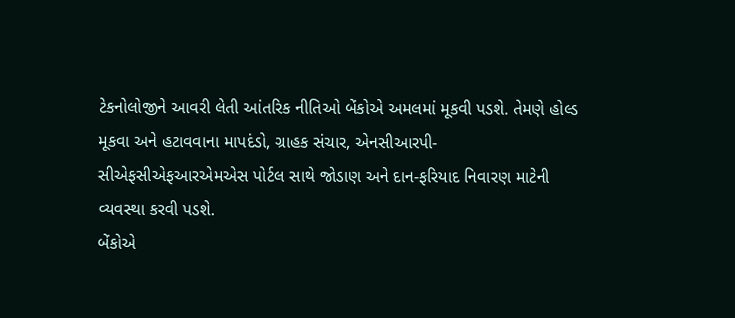ટેકનોલોજીને આવરી લેતી આંતરિક નીતિઓ બેંકોએ અમલમાં મૂકવી પડશે. તેમણે હોલ્ડ મૂકવા અને હટાવવાના માપદંડો, ગ્રાહક સંચાર, એનસીઆરપી-સીએફસીએફઆરએમએસ પોર્ટલ સાથે જોડાણ અને દાન-ફરિયાદ નિવારણ માટેની વ્યવસ્થા કરવી પડશે.
બેંકોએ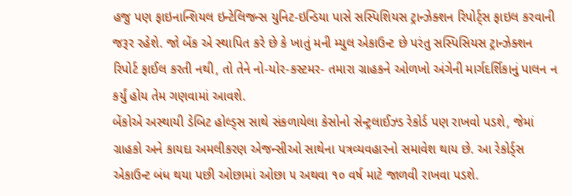હજુ પણ ફાઇનાન્શિયલ ઇન્ટેલિજન્સ યુનિટ-ઇન્ડિયા પાસે સસ્પિશિયસ ટ્રાન્ઝેક્શન રિપોર્ટ્સ ફાઇલ કરવાની જરૂર રહેશે. જો બેંક એ સ્થાપિત કરે છે કે ખાતું મની મ્યુલ એકાઉન્ટ છે પરંતુ સસ્પિસિયસ ટ્રાન્ઝેક્શન રિપોર્ટ ફાઈલ કરતી નથી, તો તેને નો-યોર-કસ્ટમર- તમારા ગ્રાહકને ઓળખો અંગેની માર્ગદર્શિકાનું પાલન ન કર્યું હોય તેમ ગણવામાં આવશે.
બેંકોએ અસ્થાયી ડેબિટ હોલ્ડ્સ સાથે સંકળાયેલા કેસોનો સેન્ટ્રલાઈઝ્ડ રેકોર્ડ પણ રાખવો પડશે, જેમાં ગ્રાહકો અને કાયદા અમલીકરણ એજન્સીઓ સાથેના પત્રવ્યવહારનો સમાવેશ થાય છે. આ રેકોર્ડ્સ એકાઉન્ટ બંધ થયા પછી ઓછામાં ઓછા ૫ અથવા ૧૦ વર્ષ માટે જાળવી રાખવા પડશે.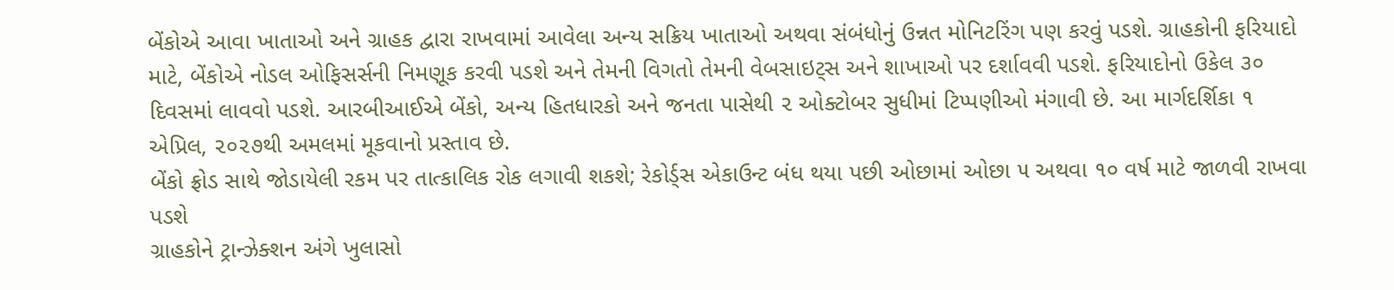બેંકોએ આવા ખાતાઓ અને ગ્રાહક દ્વારા રાખવામાં આવેલા અન્ય સક્રિય ખાતાઓ અથવા સંબંધોનું ઉન્નત મોનિટરિંગ પણ કરવું પડશે. ગ્રાહકોની ફરિયાદો માટે, બેંકોએ નોડલ ઓફિસર્સની નિમણૂક કરવી પડશે અને તેમની વિગતો તેમની વેબસાઇટ્સ અને શાખાઓ પર દર્શાવવી પડશે. ફરિયાદોનો ઉકેલ ૩૦ દિવસમાં લાવવો પડશે. આરબીઆઈએ બેંકો, અન્ય હિતધારકો અને જનતા પાસેથી ૨ ઓક્ટોબર સુધીમાં ટિપ્પણીઓ મંગાવી છે. આ માર્ગદર્શિકા ૧ એપ્રિલ, ૨૦૨૭થી અમલમાં મૂકવાનો પ્રસ્તાવ છે.
બેંકો ફ્રોડ સાથે જોડાયેલી રકમ પર તાત્કાલિક રોક લગાવી શકશે; રેકોર્ડ્સ એકાઉન્ટ બંધ થયા પછી ઓછામાં ઓછા ૫ અથવા ૧૦ વર્ષ માટે જાળવી રાખવા પડશે
ગ્રાહકોને ટ્રાન્ઝેક્શન અંગે ખુલાસો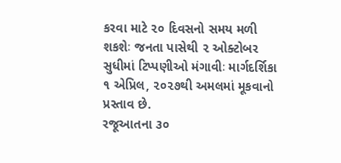કરવા માટે ૨૦ દિવસનો સમય મળી શકશેઃ જનતા પાસેથી ૨ ઓક્ટોબર સુધીમાં ટિપ્પણીઓ મંગાવીઃ માર્ગદર્શિકા ૧ એપ્રિલ, ૨૦૨૭થી અમલમાં મૂકવાનો પ્રસ્તાવ છે.
રજૂઆતના ૩૦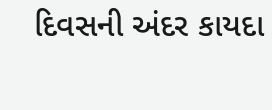દિવસની અંદર કાયદા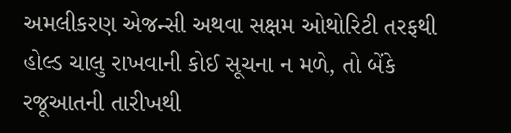અમલીકરણ એજન્સી અથવા સક્ષમ ઓથોરિટી તરફથી હોલ્ડ ચાલુ રાખવાની કોઈ સૂચના ન મળે, તો બેંકે રજૂઆતની તારીખથી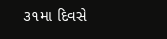૩૧મા દિવસે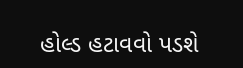હોલ્ડ હટાવવો પડશે